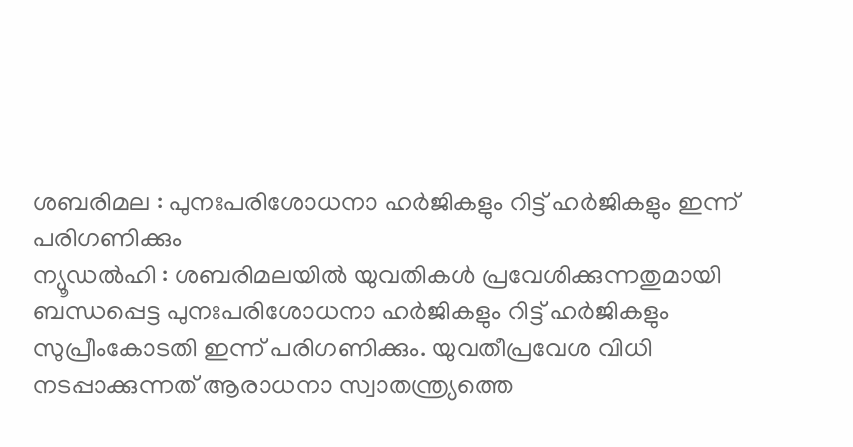ശബരിമല : പുനഃപരിശോധനാ ഹർജികളും റിട്ട് ഹർജികളും ഇന്ന് പരിഗണിക്കും
ന്യൂഡൽഹി : ശബരിമലയിൽ യുവതികൾ പ്രവേശിക്കുന്നതുമായി ബന്ധപ്പെട്ട പുനഃപരിശോധനാ ഹർജികളും റിട്ട് ഹർജികളും സുപ്രീംകോടതി ഇന്ന് പരിഗണിക്കും. യുവതീപ്രവേശ വിധി നടപ്പാക്കുന്നത് ആരാധനാ സ്വാതന്ത്ര്യത്തെ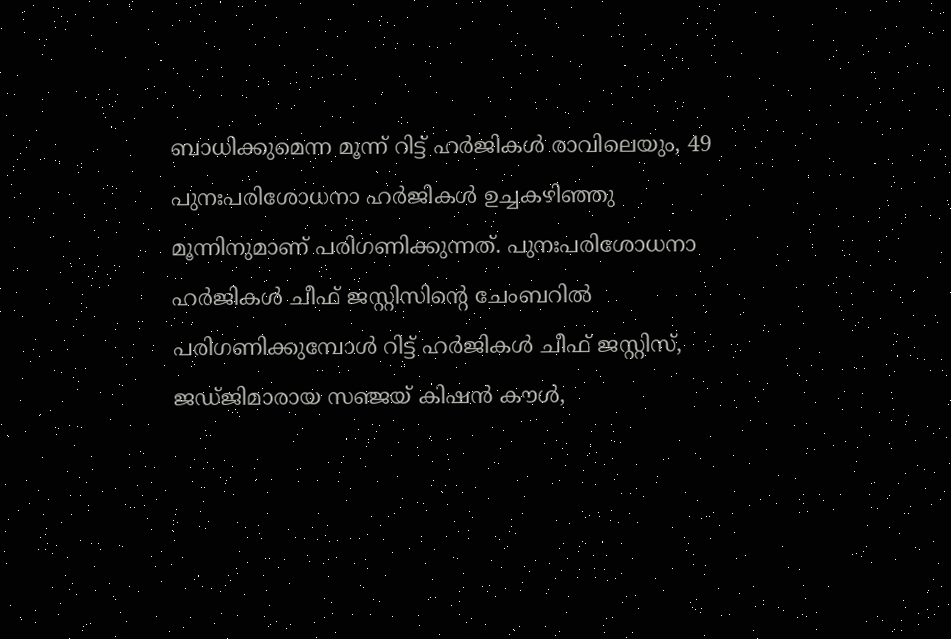ബാധിക്കുമെന്ന മൂന്ന് റിട്ട് ഹർജികൾ രാവിലെയും, 49 പുനഃപരിശോധനാ ഹർജികൾ ഉച്ചകഴിഞ്ഞു മൂന്നിനുമാണ് പരിഗണിക്കുന്നത്. പുനഃപരിശോധനാ ഹർജികൾ ചീഫ് ജസ്റ്റിസിന്റെ ചേംബറിൽ പരിഗണിക്കുമ്പോൾ റിട്ട് ഹർജികൾ ചീഫ് ജസ്റ്റിസ്, ജഡ്ജിമാരായ സഞ്ജയ് കിഷൻ കൗൾ,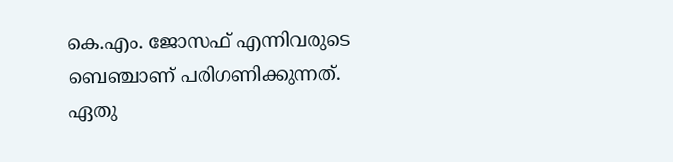കെ.എം. ജോസഫ് എന്നിവരുടെ ബെഞ്ചാണ് പരിഗണിക്കുന്നത്.
ഏതു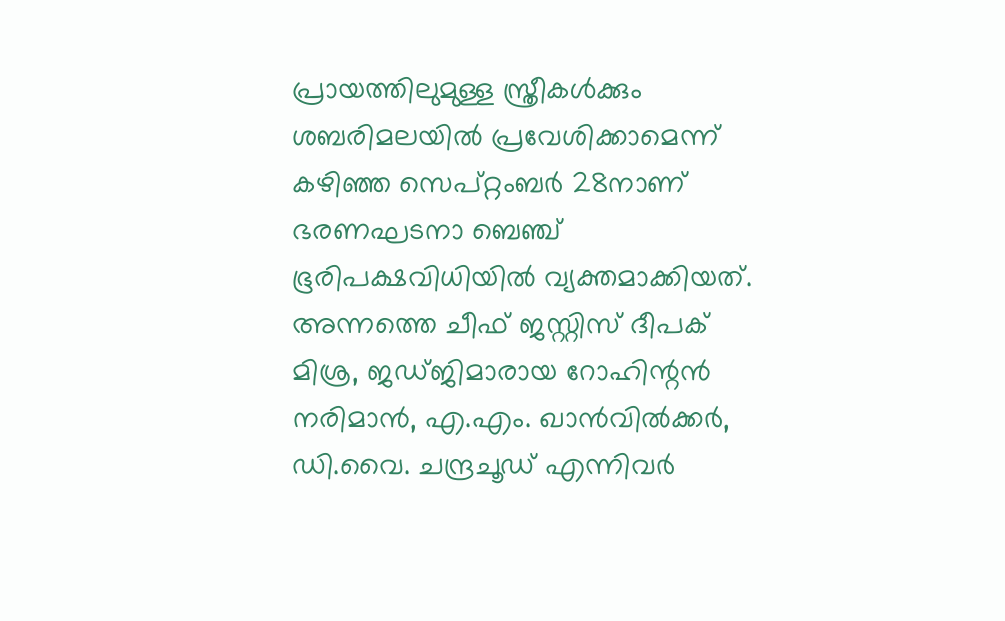പ്രായത്തിലുമുള്ള സ്ത്രീകൾക്കും ശബരിമലയിൽ പ്രവേശിക്കാമെന്ന് കഴിഞ്ഞ സെപ്റ്റംബർ 28നാണ് ഭരണഘടനാ ബെഞ്ച് ഭൂരിപക്ഷവിധിയിൽ വ്യക്തമാക്കിയത്. അന്നത്തെ ചീഫ് ജസ്റ്റിസ് ദീപക് മിശ്ര, ജഡ്ജിമാരായ റോഹിന്റൻ നരിമാൻ, എ.എം. ഖാൻവിൽക്കർ, ഡി.വൈ. ചന്ദ്രചൂഡ് എന്നിവർ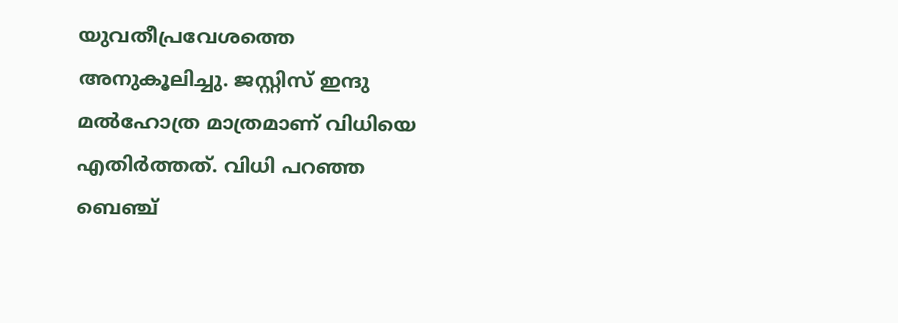യുവതീപ്രവേശത്തെ അനുകൂലിച്ചു. ജസ്റ്റിസ് ഇന്ദു മൽഹോത്ര മാത്രമാണ് വിധിയെ എതിർത്തത്. വിധി പറഞ്ഞ ബെഞ്ച്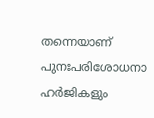തന്നെയാണ് പുനഃപരിശോധനാ ഹർജികളും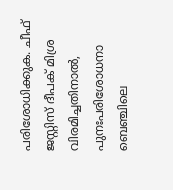പരിശോധിക്കുക. ചീഫ് ജസ്റ്റിസ് ദീപക് മിശ്ര വിരമിച്ചതിനാൽ, പുനഃപരിശോധനാ ബെഞ്ചിലെ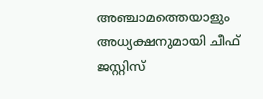അഞ്ചാമത്തെയാളും അധ്യക്ഷനുമായി ചീഫ് ജസ്റ്റിസ്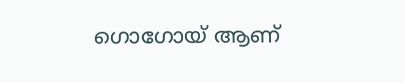ഗൊഗോയ് ആണ്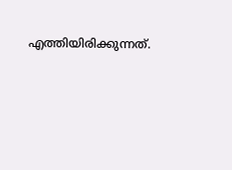എത്തിയിരിക്കുന്നത്.